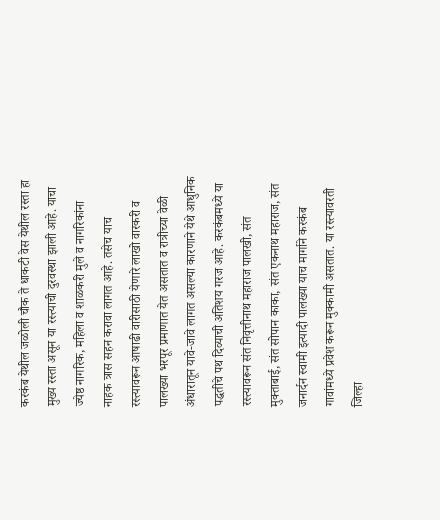करकंब येथील जळोली चौक ते धाकटी वेस येथील रस्ता हा मुख्य रस्ता असून या रस्त्याची दुरवस्था झाली आहे. याचा ज्येष्ठ नागरिक, महिला व शाळकरी मुले व नागरिकांना नाहक त्रास सहन करावा लागत आहे. तसेच याच रस्त्यावरून आषाढी वारीसाठी येणारे लाखो वारकरी व पालख्या भरपूर प्रमाणात येत असतात व रात्रीच्या वेळी अंधारातून यावे-जावे लागत असल्या कारणाने येथे आधुनिक पद्धतीचे पथ दिव्याची अतिशय गरज आहे. करकंबमध्ये या रस्त्यावरून संत निवृत्तीनाथ महाराज पालखी, संत मुक्ताबाई, संत सोपान काका, संत एकनाथ महाराज, संत जनार्दन स्वामी इत्यादी पालख्या याच मार्गाने करकंब गावांमध्ये प्रवेश करून मुक्कामी असतात. या रस्त्यावरती जिल्हा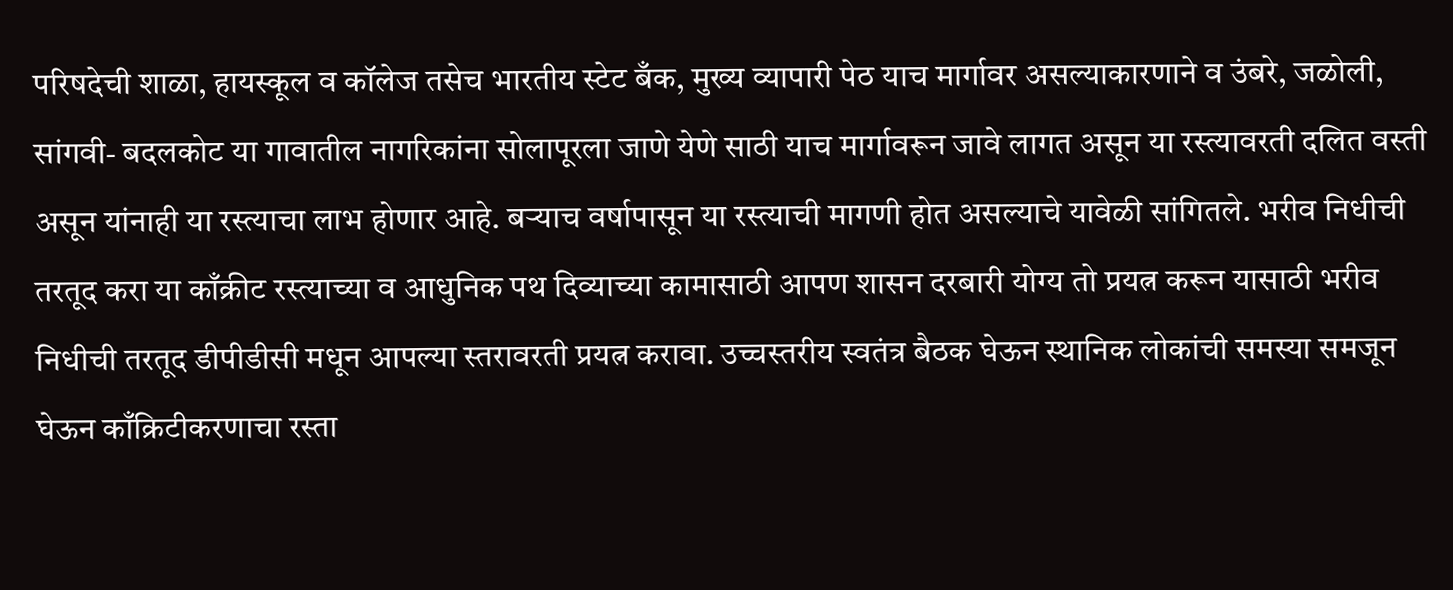परिषदेची शाळा, हायस्कूल व कॉलेज तसेच भारतीय स्टेट बँक, मुख्य व्यापारी पेठ याच मार्गावर असल्याकारणाने व उंबरे, जळोली, सांगवी- बदलकोट या गावातील नागरिकांना सोलापूरला जाणे येणे साठी याच मार्गावरून जावे लागत असून या रस्त्यावरती दलित वस्ती असून यांनाही या रस्त्याचा लाभ होणार आहे. बऱ्याच वर्षापासून या रस्त्याची मागणी होत असल्याचे यावेळी सांगितले. भरीव निधीची तरतूद करा या काँक्रीट रस्त्याच्या व आधुनिक पथ दिव्याच्या कामासाठी आपण शासन दरबारी योग्य तो प्रयत्न करून यासाठी भरीव निधीची तरतूद डीपीडीसी मधून आपल्या स्तरावरती प्रयत्न करावा. उच्चस्तरीय स्वतंत्र बैठक घेऊन स्थानिक लोकांची समस्या समजून घेऊन काँक्रिटीकरणाचा रस्ता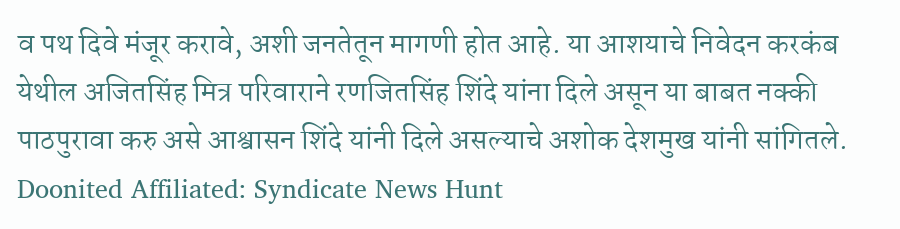व पथ दिवे मंजूर करावे, अशी जनतेतून मागणी होत आहे. या आशयाचे निवेदन करकंब येथील अजितसिंह मित्र परिवाराने रणजितसिंह शिंदे यांना दिले असून या बाबत नक्की पाठपुरावा करु असे आश्वासन शिंदे यांनी दिले असल्याचे अशोक देशमुख यांनी सांगितले.
Doonited Affiliated: Syndicate News Hunt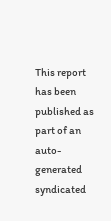This report has been published as part of an auto-generated syndicated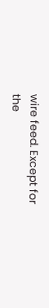wire feed. Except for the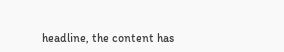headline, the content has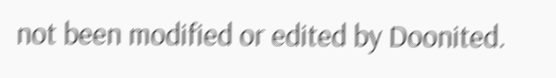not been modified or edited by Doonited.